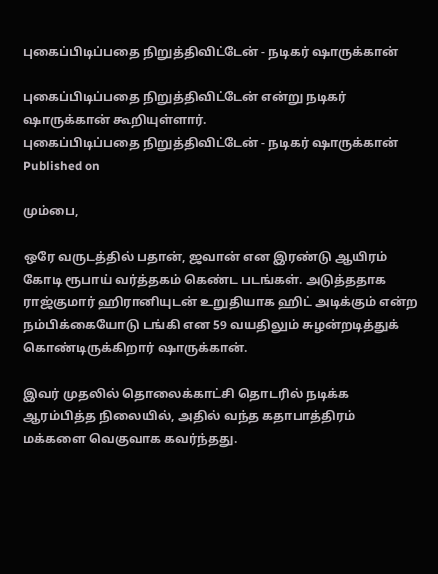புகைப்பிடிப்பதை நிறுத்திவிட்டேன் - நடிகர் ஷாருக்கான்

புகைப்பிடிப்பதை நிறுத்திவிட்டேன் என்று நடிகர் ஷாருக்கான் கூறியுள்ளார்.
புகைப்பிடிப்பதை நிறுத்திவிட்டேன் - நடிகர் ஷாருக்கான்
Published on

மும்பை,

ஒரே வருடத்தில் பதான், ஜவான் என இரண்டு ஆயிரம் கோடி ரூபாய் வர்த்தகம் கெண்ட படங்கள். அடுத்ததாக ராஜ்குமார் ஹிரானியுடன் உறுதியாக ஹிட் அடிக்கும் என்ற நம்பிக்கையோடு டங்கி என 59 வயதிலும் சுழன்றடித்துக் கொண்டிருக்கிறார் ஷாருக்கான்.

இவர் முதலில் தொலைக்காட்சி தொடரில் நடிக்க ஆரம்பித்த நிலையில், அதில் வந்த கதாபாத்திரம் மக்களை வெகுவாக கவர்ந்தது.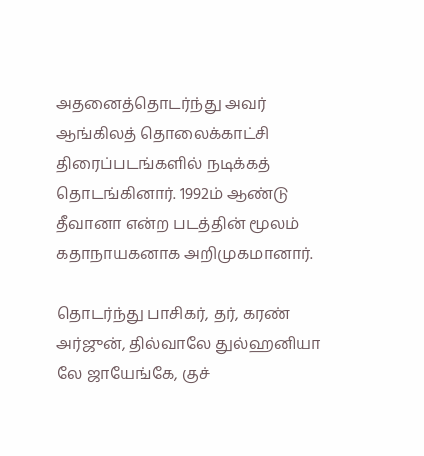அதனைத்தொடர்ந்து அவர் ஆங்கிலத் தொலைக்காட்சி திரைப்படங்களில் நடிக்கத் தொடங்கினார். 1992ம் ஆண்டு தீவானா என்ற படத்தின் மூலம் கதாநாயகனாக அறிமுகமானார்.

தொடர்ந்து பாசிகர், தர், கரண் அர்ஜுன், தில்வாலே துல்ஹனியா லே ஜாயேங்கே, குச்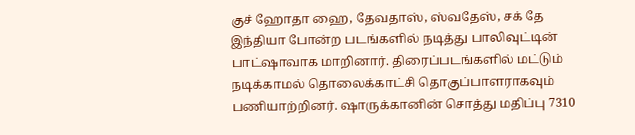குச் ஹோதா ஹை, தேவதாஸ், ஸ்வதேஸ், சக் தே இந்தியா போன்ற படங்களில் நடித்து பாலிவுட்டின் பாட்ஷாவாக மாறினார். திரைப்படங்களில் மட்டும் நடிக்காமல் தொலைக்காட்சி தொகுப்பாளராகவும் பணியாற்றினர். ஷாருக்கானின் சொத்து மதிப்பு 7310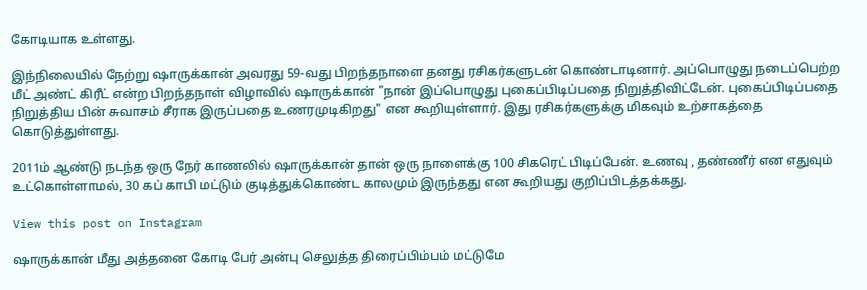கோடியாக உள்ளது.

இந்நிலையில் நேற்று ஷாருக்கான் அவரது 59-வது பிறந்தநாளை தனது ரசிகர்களுடன் கொண்டாடினார். அப்பொழுது நடைப்பெற்ற மீட் அண்ட் கிரீட் என்ற பிறந்தநாள் விழாவில் ஷாருக்கான் "நான் இப்பொழுது புகைப்பிடிப்பதை நிறுத்திவிட்டேன். புகைப்பிடிப்பதை நிறுத்திய பின் சுவாசம் சீராக இருப்பதை உணரமுடிகிறது" என கூறியுள்ளார். இது ரசிகர்களுக்கு மிகவும் உற்சாகத்தை கொடுத்துள்ளது.

2011ம் ஆண்டு நடந்த ஒரு நேர் காணலில் ஷாருக்கான் தான் ஒரு நாளைக்கு 100 சிகரெட் பிடிப்பேன். உணவு , தண்ணீர் என எதுவும் உட்கொள்ளாமல், 30 கப் காபி மட்டும் குடித்துக்கொண்ட காலமும் இருந்தது என கூறியது குறிப்பிடத்தக்கது.

View this post on Instagram

ஷாருக்கான் மீது அத்தனை கோடி பேர் அன்பு செலுத்த திரைப்பிம்பம் மட்டுமே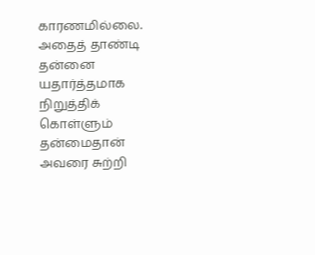காரணமில்லை. அதைத் தாண்டி தன்னை யதார்த்தமாக நிறுத்திக் கொள்ளும் தன்மைதான் அவரை சுற்றி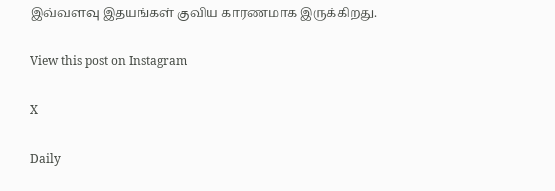இவ்வளவு இதயங்கள் குவிய காரணமாக இருக்கிறது.

View this post on Instagram

X

Daily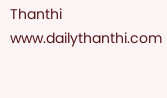Thanthi
www.dailythanthi.com